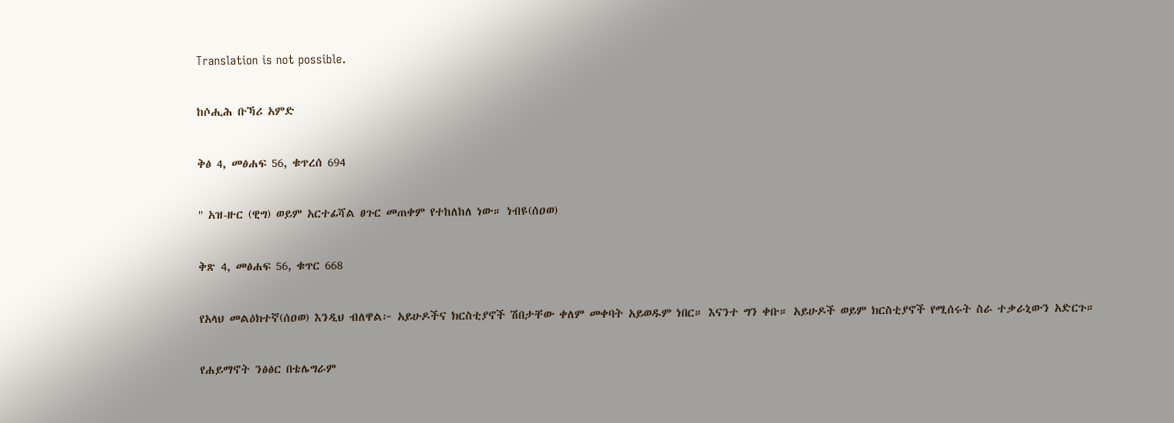Translation is not possible.

ከሶሒሕ ቡኻሪ አምድ

ቅፅ 4, መፅሐፍ 56, ቁጥረሰ 694

" አዝ-ዙር (ዊግ) ወይም አርተፊሻል ፀጉር መጠቀም የተከለከለ ነው። ነብዩ(ሰዐወ)

ቅጽ 4, መፅሐፍ 56, ቁጥር 668

የአላህ መልዕክተኛ(ሰዐወ) እንዲህ ብለዋል፦ አይሁዶችና ክርስቲያኖች ሽበታቸው ቀለም መቀባት አይወዱም ነበር። እናንተ ግን ቀቡ። አይሁዶች ወይም ክርስቲያኖች የሚሰሩት ስራ ተቃራኒውን አድርጉ።

የሐይማኖት ንፅፅር በቴሌግራም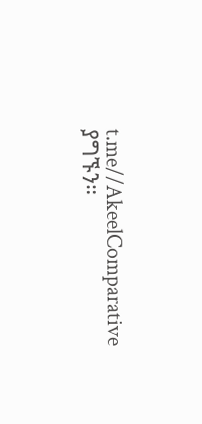t.me//AkeelComparative ያግኙን።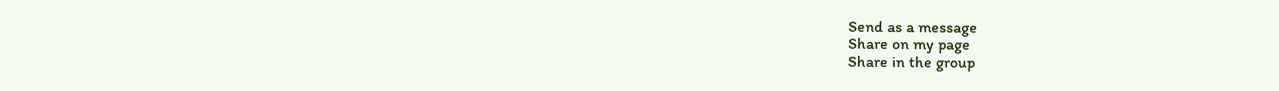Send as a message
Share on my page
Share in the group